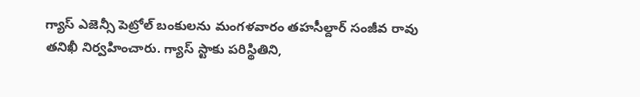గ్యాస్ ఎజెన్సీ పెట్రోల్ బంకులను మంగళవారం తహసీల్దార్ సంజీవ రావు తనిఖీ నిర్వహించారు. గ్యాస్ స్టాకు పరిస్థితిని,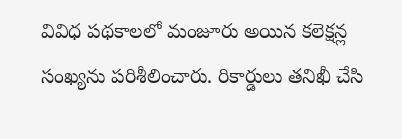వివిధ పథకాలలో మంజూరు అయిన కలెక్షన్ల సంఖ్యను పరిశీలించారు. రికార్డులు తనిఖీ చేసి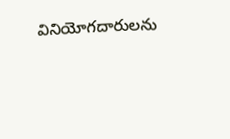వినియోగదారులను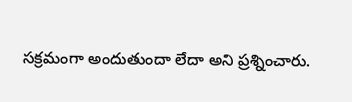సక్రమంగా అందుతుందా లేదా అని ప్రశ్నించారు.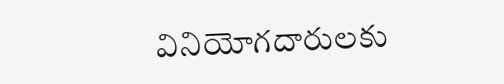వినియోగదారులకు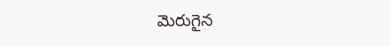మెరుగైన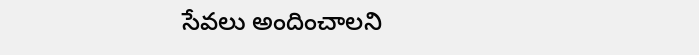సేవలు అందించాలని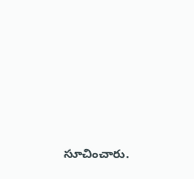సూచించారు.